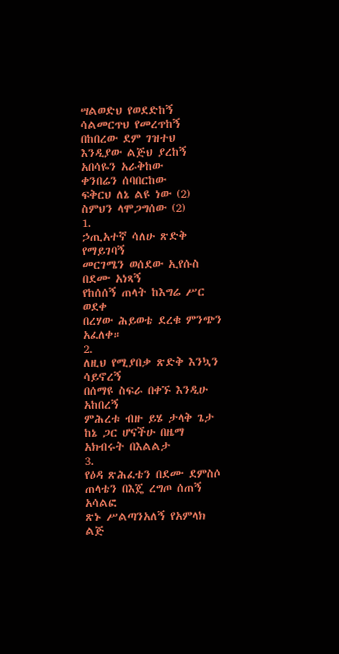ሣልወድህ የወደድከኝ
ሳልመርጥህ የመረጥከኝ
በከበረው ደም ገዝተህ
እንዲያው ልጅህ ያረከኝ
አበሳዬን አራቅከው
ቀንበሬን ሰባበርከው
ፍቅርህ ለኔ ልዩ ነው (2)
ስምህን ላሞጋግሰው (2)
1.
ኃጢአተኛ ሳለሁ ጽድቅ የማይገባኝ
መርገሜን ወሰደው ኢየሱስ በደሙ አነጻኝ
የከሰሰኝ ጠላት ከእግሬ ሥር ወደቀ
በረሃው ሕይወቴ ደረቁ ምንጭን አፈለቀ።
2.
ለዚህ የሚያበቃ ጽድቅ እንኳን ሳይኖረኝ
በሰማዩ ስፍራ በቀኙ እንዲሁ አከበረኝ
ምሕረቱ ብዙ ይሄ ታላቅ ጌታ
ከኔ ጋር ሆናችሁ በዜማ አክብሩት በእልልታ
3.
የዕዳ ጽሕፈቴን በደሙ ደምስሶ
ጠላቴን በእጄ ረግጦ ሰጠኝ አሳልፎ
ጽኑ ሥልጣንአለኝ የአምላክ ልጅ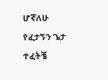ሆኛለሁ
የፈታኝን ጌታ ተፈትቼ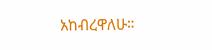አከብረዋለሁ።